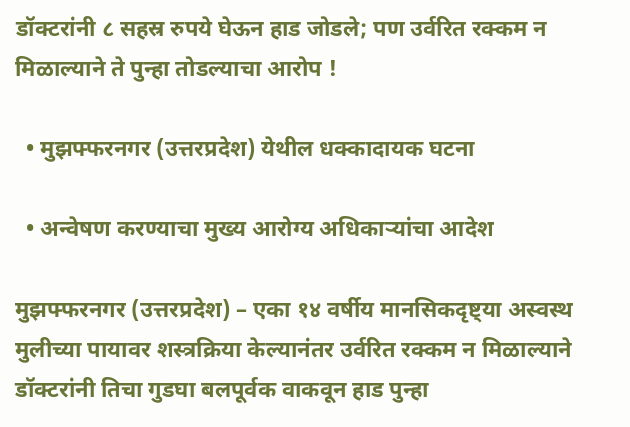डॉक्टरांनी ८ सहस्र रुपये घेऊन हाड जोडले; पण उर्वरित रक्कम न मिळाल्याने ते पुन्हा तोडल्याचा आरोप !

  • मुझफ्फरनगर (उत्तरप्रदेश) येथील धक्कादायक घटना

  • अन्वेषण करण्याचा मुख्य आरोग्य अधिकार्‍यांचा आदेश

मुझफ्फरनगर (उत्तरप्रदेश) – एका १४ वर्षीय मानसिकदृष्ट्या अस्वस्थ मुलीच्या पायावर शस्त्रक्रिया केल्यानंतर उर्वरित रक्कम न मिळाल्याने डॉक्टरांनी तिचा गुडघा बलपूर्वक वाकवून हाड पुन्हा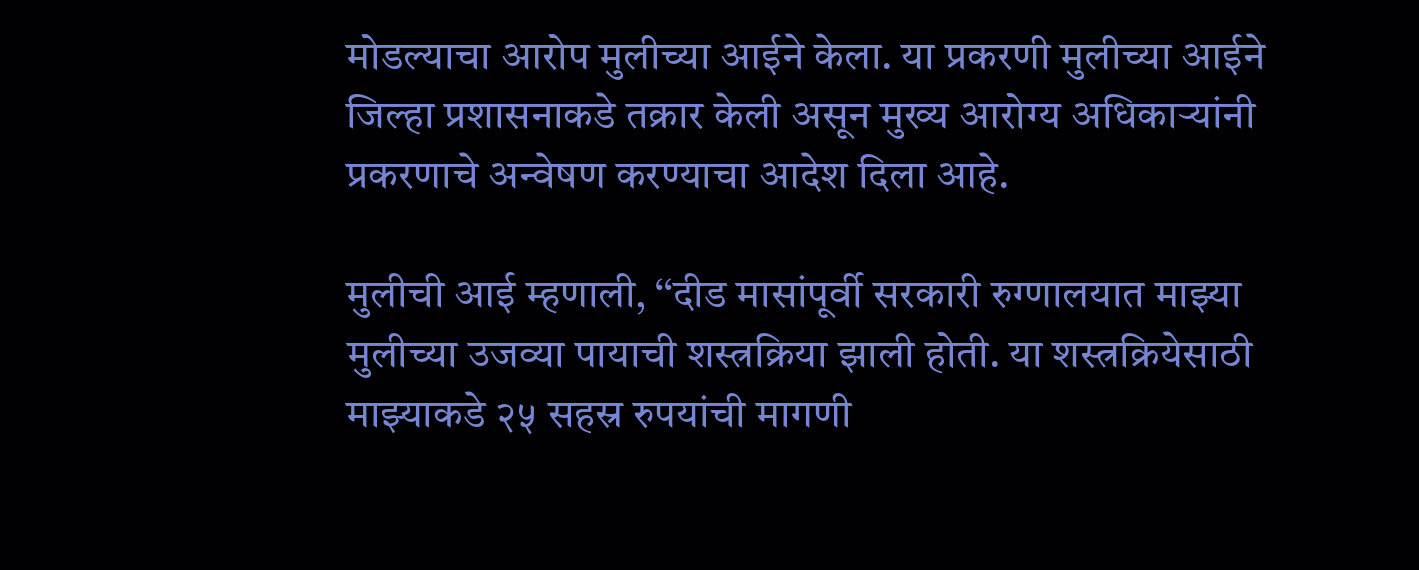मोडल्याचा आरोप मुलीच्या आईने केला. या प्रकरणी मुलीच्या आईने जिल्हा प्रशासनाकडे तक्रार केली असून मुख्य आरोग्य अधिकार्‍यांनी प्रकरणाचे अन्वेषण करण्याचा आदेश दिला आहे.

मुलीची आई म्हणाली, ‘‘दीड मासांपूर्वी सरकारी रुग्णालयात माझ्या मुलीच्या उजव्या पायाची शस्त्रक्रिया झाली होती. या शस्त्रक्रियेसाठी माझ्याकडे २५ सहस्र रुपयांची मागणी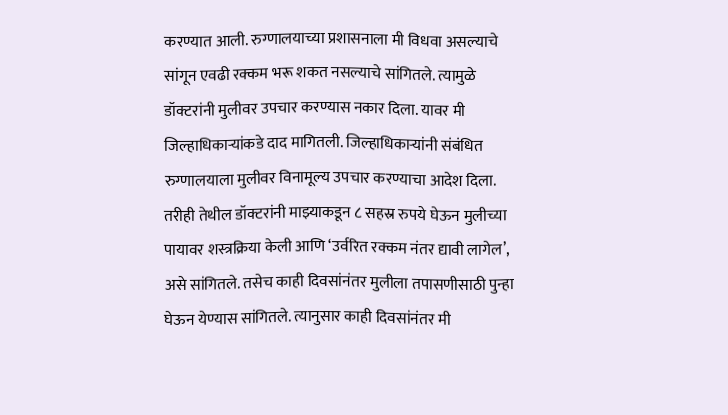करण्यात आली. रुग्णालयाच्या प्रशासनाला मी विधवा असल्याचे सांगून एवढी रक्कम भरू शकत नसल्याचे सांगितले. त्यामुळे डॉक्टरांनी मुलीवर उपचार करण्यास नकार दिला. यावर मी जिल्हाधिकार्‍यांकडे दाद मागितली. जिल्हाधिकार्‍यांनी संबंधित रुग्णालयाला मुलीवर विनामूल्य उपचार करण्याचा आदेश दिला. तरीही तेथील डॉक्टरांनी माझ्याकडून ८ सहस्र रुपये घेऊन मुलीच्या पायावर शस्त्रक्रिया केली आणि ‘उर्वरित रक्कम नंतर द्यावी लागेल’, असे सांगितले. तसेच काही दिवसांनंतर मुलीला तपासणीसाठी पुन्हा घेऊन येण्यास सांगितले. त्यानुसार काही दिवसांनंतर मी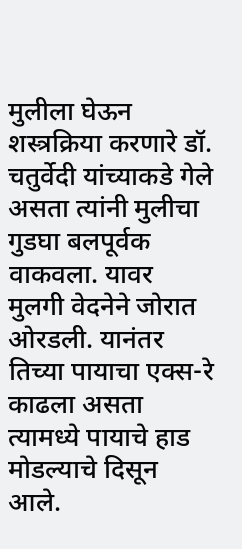मुलीला घेऊन शस्त्रक्रिया करणारे डॉ. चतुर्वेदी यांच्याकडे गेले असता त्यांनी मुलीचा गुडघा बलपूर्वक वाकवला. यावर मुलगी वेदनेने जोरात ओरडली. यानंतर तिच्या पायाचा एक्स-रे काढला असता त्यामध्ये पायाचे हाड मोडल्याचे दिसून आले.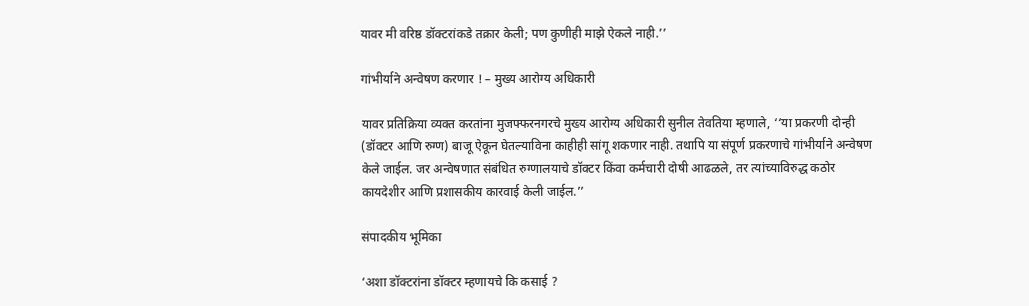यावर मी वरिष्ठ डॉक्टरांकडे तक्रार केली; पण कुणीही माझे ऐकले नाही.’’

गांभीर्याने अन्वेषण करणार ! – मुख्य आरोग्य अधिकारी

यावर प्रतिक्रिया व्यक्त करतांना मुजफ्फरनगरचे मुख्य आरोग्य अधिकारी सुनील तेवतिया म्हणाले, ‘‘या प्रकरणी दोन्ही (डॉक्टर आणि रुग्ण) बाजू ऐकून घेतल्याविना काहीही सांगू शकणार नाही. तथापि या संपूर्ण प्रकरणाचे गांभीर्याने अन्वेषण केले जाईल. जर अन्वेषणात संबंधित रुग्णालयाचे डॉक्टर किंवा कर्मचारी दोषी आढळले, तर त्यांच्याविरुद्ध कठोर कायदेशीर आणि प्रशासकीय कारवाई केली जाईल.’’

संपादकीय भूमिका

‘अशा डॉक्टरांना डॉक्टर म्हणायचे कि कसाई ?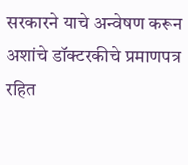सरकारने याचे अन्वेषण करून अशांचे डॉक्टरकीचे प्रमाणपत्र रहित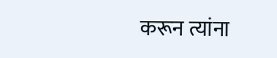करून त्यांना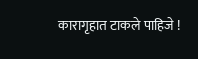कारागृहात टाकले पाहिजे !